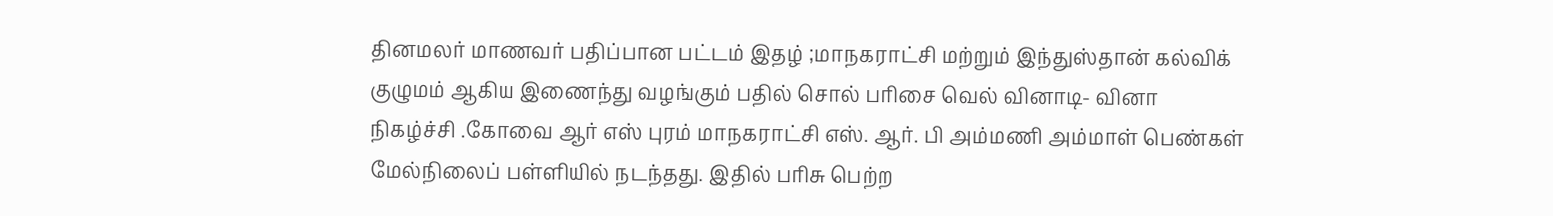தினமலர் மாணவர் பதிப்பான பட்டம் இதழ் ;மாநகராட்சி மற்றும் இந்துஸ்தான் கல்விக் குழுமம் ஆகிய இணைந்து வழங்கும் பதில் சொல் பரிசை வெல் வினாடி- வினா நிகழ்ச்சி .கோவை ஆர் எஸ் புரம் மாநகராட்சி எஸ். ஆர். பி அம்மணி அம்மாள் பெண்கள் மேல்நிலைப் பள்ளியில் நடந்தது. இதில் பரிசு பெற்ற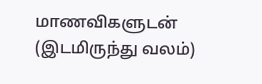மாணவிகளுடன் (இடமிருந்து வலம்)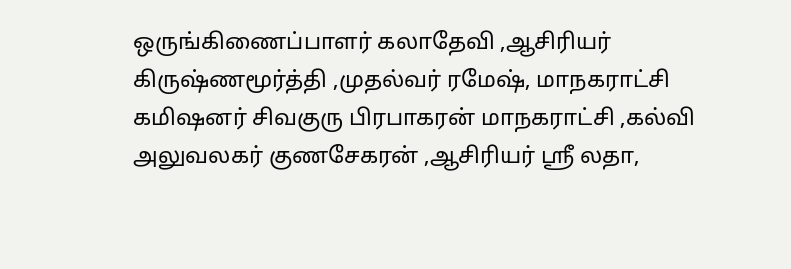ஒருங்கிணைப்பாளர் கலாதேவி ,ஆசிரியர் கிருஷ்ணமூர்த்தி ,முதல்வர் ரமேஷ், மாநகராட்சி கமிஷனர் சிவகுரு பிரபாகரன் மாநகராட்சி ,கல்வி அலுவலகர் குணசேகரன் ,ஆசிரியர் ஸ்ரீ லதா,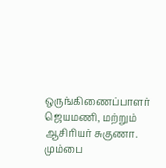ஒருங்கிணைப்பாளர் ஜெயமணி, மற்றும் ஆசிரியர் சுகுணா.
மும்பை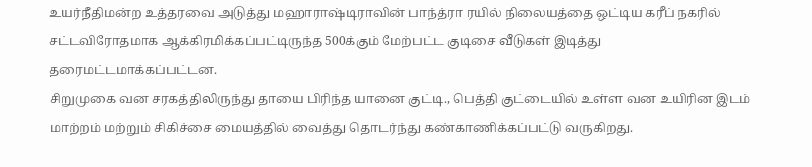உயர்நீதிமன்ற உத்தரவை அடுத்து மஹாராஷ்டிராவின் பாந்த்ரா ரயில் நிலையத்தை ஒட்டிய கரீப் நகரில் சட்டவிரோதமாக ஆக்கிரமிக்கப்பட்டிருந்த 500க்கும் மேற்பட்ட குடிசை வீடுகள் இடித்து தரைமட்டமாக்கப்பட்டன.
சிறுமுகை வன சரகத்திலிருந்து தாயை பிரிந்த யானை குட்டி., பெத்தி குட்டையில் உள்ள வன உயிரின இடம் மாற்றம் மற்றும் சிகிச்சை மையத்தில் வைத்து தொடர்ந்து கண்காணிக்கப்பட்டு வருகிறது.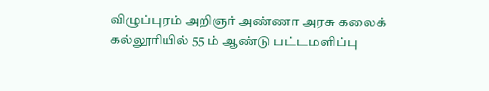விழுப்புரம் அறிஞர் அண்ணா அரசு கலைக் கல்லூரியில் 55 ம் ஆண்டு பட்டமளிப்பு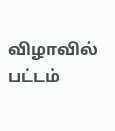விழாவில் பட்டம்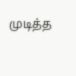முடித்த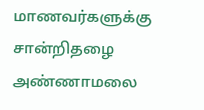மாணவர்களுக்கு சான்றிதழை அண்ணாமலை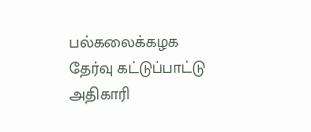பல்கலைக்கழக தேர்வு கட்டுப்பாட்டு அதிகாரி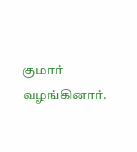குமார் வழங்கினார்.